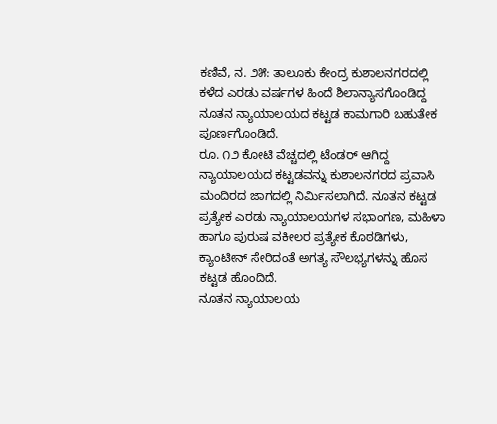ಕಣಿವೆ, ನ. ೨೫: ತಾಲೂಕು ಕೇಂದ್ರ ಕುಶಾಲನಗರದಲ್ಲಿ ಕಳೆದ ಎರಡು ವರ್ಷಗಳ ಹಿಂದೆ ಶಿಲಾನ್ಯಾಸಗೊಂಡಿದ್ದ ನೂತನ ನ್ಯಾಯಾಲಯದ ಕಟ್ಟಡ ಕಾಮಗಾರಿ ಬಹುತೇಕ ಪೂರ್ಣಗೊಂಡಿದೆ.
ರೂ. ೧೨ ಕೋಟಿ ವೆಚ್ಚದಲ್ಲಿ ಟೆಂಡರ್ ಆಗಿದ್ದ ನ್ಯಾಯಾಲಯದ ಕಟ್ಟಡವನ್ನು ಕುಶಾಲನಗರದ ಪ್ರವಾಸಿ ಮಂದಿರದ ಜಾಗದಲ್ಲಿ ನಿರ್ಮಿಸಲಾಗಿದೆ. ನೂತನ ಕಟ್ಟಡ ಪ್ರತ್ಯೇಕ ಎರಡು ನ್ಯಾಯಾಲಯಗಳ ಸಭಾಂಗಣ, ಮಹಿಳಾ ಹಾಗೂ ಪುರುಷ ವಕೀಲರ ಪ್ರತ್ಯೇಕ ಕೊಠಡಿಗಳು, ಕ್ಯಾಂಟೀನ್ ಸೇರಿದಂತೆ ಅಗತ್ಯ ಸೌಲಭ್ಯಗಳನ್ನು ಹೊಸ ಕಟ್ಟಡ ಹೊಂದಿದೆ.
ನೂತನ ನ್ಯಾಯಾಲಯ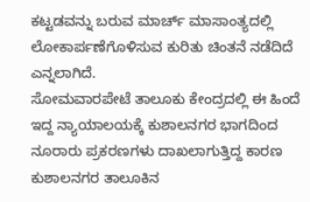ಕಟ್ಟಡವನ್ನು ಬರುವ ಮಾರ್ಚ್ ಮಾಸಾಂತ್ಯದಲ್ಲಿ ಲೋಕಾರ್ಪಣೆಗೊಳಿಸುವ ಕುರಿತು ಚಿಂತನೆ ನಡೆದಿದೆ ಎನ್ನಲಾಗಿದೆ.
ಸೋಮವಾರಪೇಟೆ ತಾಲೂಕು ಕೇಂದ್ರದಲ್ಲಿ ಈ ಹಿಂದೆ ಇದ್ದ ನ್ಯಾಯಾಲಯಕ್ಕೆ ಕುಶಾಲನಗರ ಭಾಗದಿಂದ ನೂರಾರು ಪ್ರಕರಣಗಳು ದಾಖಲಾಗುತ್ತಿದ್ದ ಕಾರಣ ಕುಶಾಲನಗರ ತಾಲೂಕಿನ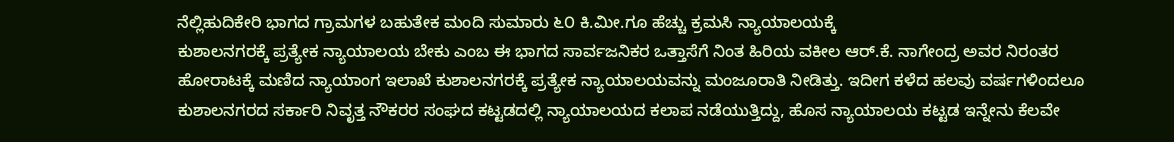ನೆಲ್ಲಿಹುದಿಕೇರಿ ಭಾಗದ ಗ್ರಾಮಗಳ ಬಹುತೇಕ ಮಂದಿ ಸುಮಾರು ೬೦ ಕಿ.ಮೀ.ಗೂ ಹೆಚ್ಚು ಕ್ರಮಸಿ ನ್ಯಾಯಾಲಯಕ್ಕೆ
ಕುಶಾಲನಗರಕ್ಕೆ ಪ್ರತ್ಯೇಕ ನ್ಯಾಯಾಲಯ ಬೇಕು ಎಂಬ ಈ ಭಾಗದ ಸಾರ್ವಜನಿಕರ ಒತ್ತಾಸೆಗೆ ನಿಂತ ಹಿರಿಯ ವಕೀಲ ಆರ್.ಕೆ. ನಾಗೇಂದ್ರ ಅವರ ನಿರಂತರ ಹೋರಾಟಕ್ಕೆ ಮಣಿದ ನ್ಯಾಯಾಂಗ ಇಲಾಖೆ ಕುಶಾಲನಗರಕ್ಕೆ ಪ್ರತ್ಯೇಕ ನ್ಯಾಯಾಲಯವನ್ನು ಮಂಜೂರಾತಿ ನೀಡಿತ್ತು. ಇದೀಗ ಕಳೆದ ಹಲವು ವರ್ಷಗಳಿಂದಲೂ ಕುಶಾಲನಗರದ ಸರ್ಕಾರಿ ನಿವೃತ್ತ ನೌಕರರ ಸಂಘದ ಕಟ್ಟಡದಲ್ಲಿ ನ್ಯಾಯಾಲಯದ ಕಲಾಪ ನಡೆಯುತ್ತಿದ್ದು, ಹೊಸ ನ್ಯಾಯಾಲಯ ಕಟ್ಟಡ ಇನ್ನೇನು ಕೆಲವೇ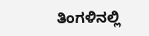ತಿಂಗಳಿನಲ್ಲಿ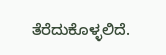ತೆರೆದುಕೊಳ್ಳಲಿದೆ.